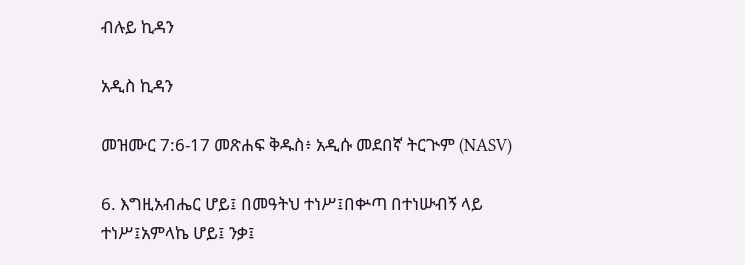ብሉይ ኪዳን

አዲስ ኪዳን

መዝሙር 7:6-17 መጽሐፍ ቅዱስ፥ አዲሱ መደበኛ ትርጒም (NASV)

6. እግዚአብሔር ሆይ፤ በመዓትህ ተነሥ፤በቍጣ በተነሡብኝ ላይ ተነሥ፤አምላኬ ሆይ፤ ንቃ፤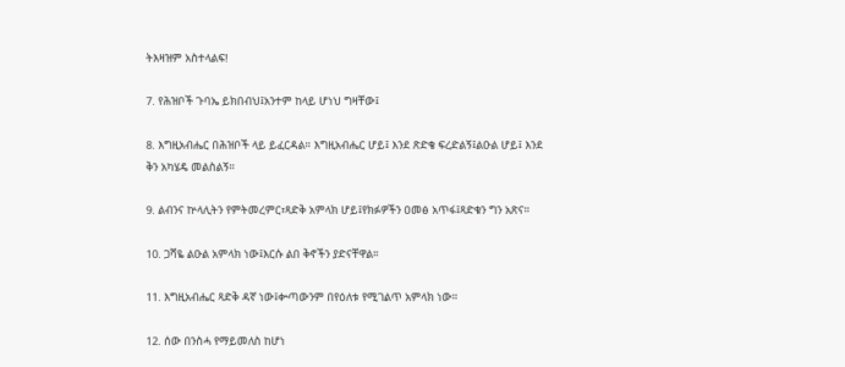ትእዛዝም አስተላልፍ!

7. የሕዝቦች ጉባኤ ይክበብህ፤አንተም ከላይ ሆነህ ግዛቸው፤

8. እግዚአብሔር በሕዝቦች ላይ ይፈርዳል። እግዚአብሔር ሆይ፤ እንደ ጽድቄ ፍረድልኝ፤ልዑል ሆይ፤ እንደ ቅን አካሄዴ መልስልኝ።

9. ልብንና ኵላሊትን የምትመረምር፣ጻድቅ አምላክ ሆይ፤የክፉዎችን ዐመፅ አጥፋ፤ጻድቁን ግን አጽና።

10. ጋሻዬ ልዑል አምላክ ነው፤እርሱ ልበ ቅኖችን ያድናቸዋል።

11. እግዚአብሔር ጻድቅ ዳኛ ነው፤ቍጣውንም በየዕለቱ የሚገልጥ አምላክ ነው።

12. ሰው በንስሓ የማይመለስ ከሆነ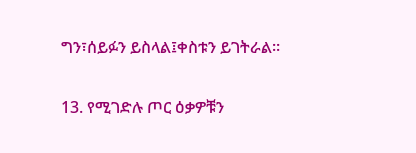ግን፣ሰይፉን ይስላል፤ቀስቱን ይገትራል።

13. የሚገድሉ ጦር ዕቃዎቹን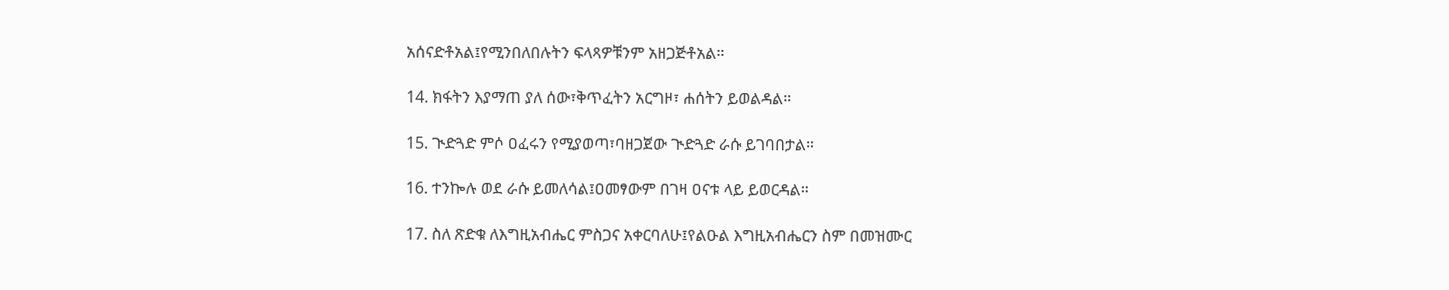አሰናድቶአል፤የሚንበለበሉትን ፍላጻዎቹንም አዘጋጅቶአል።

14. ክፋትን እያማጠ ያለ ሰው፣ቅጥፈትን አርግዞ፣ ሐሰትን ይወልዳል።

15. ጒድጓድ ምሶ ዐፈሩን የሚያወጣ፣ባዘጋጀው ጒድጓድ ራሱ ይገባበታል።

16. ተንኰሉ ወደ ራሱ ይመለሳል፤ዐመፃውም በገዛ ዐናቱ ላይ ይወርዳል።

17. ስለ ጽድቁ ለእግዚአብሔር ምስጋና አቀርባለሁ፤የልዑል እግዚአብሔርን ስም በመዝሙር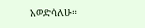አወድሳለሁ።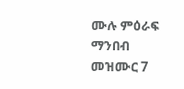ሙሉ ምዕራፍ ማንበብ መዝሙር 7